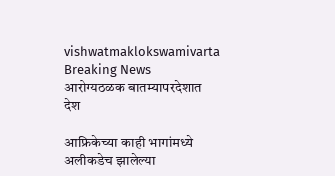vishwatmaklokswamivarta
Breaking News
आरोग्यठळक बातम्यापरदेशात देश

आफ्रिकेच्या काही भागांमध्ये अलीकडेच झालेल्या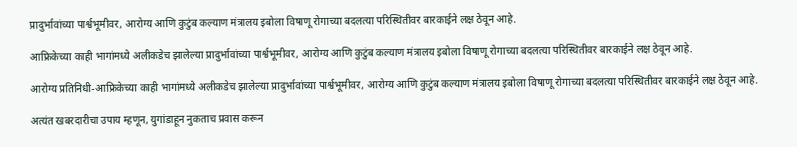प्रादुर्भावांच्या पार्श्वभूमीवर, आरोग्य आणि कुटुंब कल्याण मंत्रालय इबोला विषाणू रोगाच्या बदलत्या परिस्थितीवर बारकाईने लक्ष ठेवून आहे.

आफ्रिकेच्या काही भागांमध्ये अलीकडेच झालेल्या प्रादुर्भावांच्या पार्श्वभूमीवर, आरोग्य आणि कुटुंब कल्याण मंत्रालय इबोला विषाणू रोगाच्या बदलत्या परिस्थितीवर बारकाईने लक्ष ठेवून आहे.

आरोग्य प्रतिनिधी-आफ्रिकेच्या काही भागांमध्ये अलीकडेच झालेल्या प्रादुर्भावांच्या पार्श्वभूमीवर, आरोग्य आणि कुटुंब कल्याण मंत्रालय इबोला विषाणू रोगाच्या बदलत्या परिस्थितीवर बारकाईने लक्ष ठेवून आहे.

अत्यंत खबरदारीचा उपाय म्हणून, युगांडाहून नुकताच प्रवास करून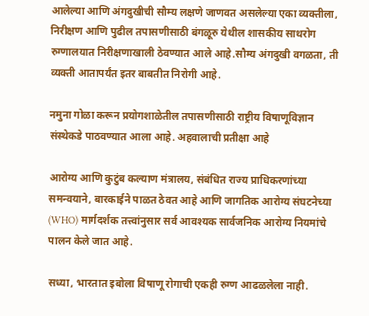आलेल्या आणि अंगदुखीची सौम्य लक्षणे जाणवत असलेल्या एका व्यक्तीला, निरीक्षण आणि पुढील तपासणीसाठी बंगळूरु येथील शासकीय साथरोग रुग्णालयात निरीक्षणाखाली ठेवण्यात आले आहे.सौम्य अंगदुखी वगळता, ती व्यक्ती आतापर्यंत इतर बाबतीत निरोगी आहे.

नमुना गोळा करून प्रयोगशाळेतील तपासणीसाठी राष्ट्रीय विषाणूविज्ञान संस्थेकडे पाठवण्यात आला आहे. अहवालाची प्रतीक्षा आहे

आरोग्य आणि कुटुंब कल्याण मंत्रालय, संबंधित राज्य प्राधिकरणांच्या समन्वयाने, बारकाईने पाळत ठेवत आहे आणि जागतिक आरोग्य संघटनेच्या (WHO) मार्गदर्शक तत्त्वांनुसार सर्व आवश्यक सार्वजनिक आरोग्य नियमांचे पालन केले जात आहे.

सध्या, भारतात इबोला विषाणू रोगाची एकही रुग्ण आढळलेला नाही.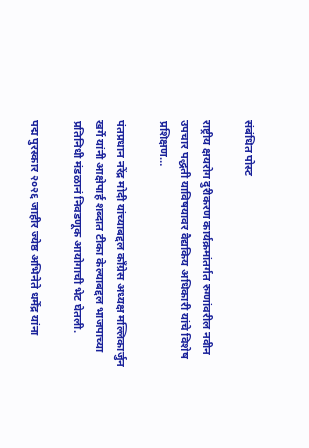संबंधित पोस्ट

राष्ट्रीय क्षयरोग दुरीकरण कार्यक्रमांतर्गत रुग्णांवरील नवीन उपचार पद्धती याविषयावर वैद्यकिय अधिकारी यांचे विशेष प्रशिक्षण…

पंतप्रधान नरेंद्र मोदी यांच्याबद्दल काँग्रेस अध्यक्ष मल्लिकार्जुन खर्गे यांनी आक्षेपार्ह शब्दात टीका केल्याबद्दल भाजपाच्या प्रतिनिधी मंडळानं निवडणूक आयोगाची भेट घेतली.

पद्म पुरस्कार २०२६ जाहीर ज्येष्ठ अभिनेते धर्मेंद्र यांना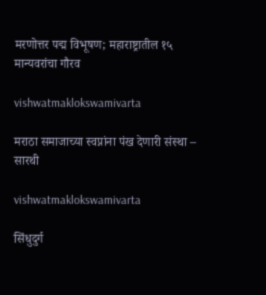मरणोत्तर पद्म विभूषण; महाराष्ट्रातील १५ मान्यवरांचा गौरव

vishwatmaklokswamivarta

मराठा समाजाच्या स्वप्नांना पंख देणारी संस्था – सारथी

vishwatmaklokswamivarta

सिंधुदुर्ग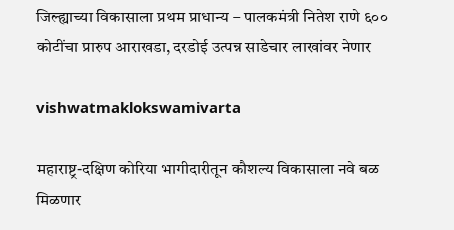जिल्ह्याच्या विकासाला प्रथम प्राधान्य – पालकमंत्री नितेश राणे ६०० कोटींचा प्रारुप आराखडा, दरडोई उत्पन्न साडेचार लाखांवर नेणार

vishwatmaklokswamivarta

महाराष्ट्र-दक्षिण कोरिया भागीदारीतून कौशल्य विकासाला नवे बळ मिळणार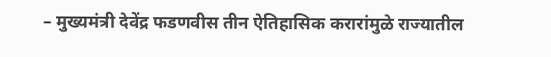– मुख्यमंत्री देवेंद्र फडणवीस तीन ऐतिहासिक करारांमुळे राज्यातील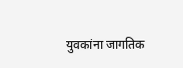युवकांना जागतिक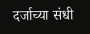दर्जाच्या संधी